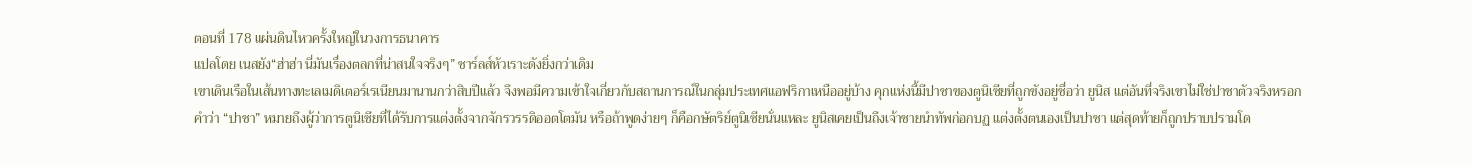ตอนที่ 178 แผ่นดินไหวครั้งใหญ่ในวงการธนาคาร
แปลโดย เนสยัง“ฮ่าฮ่า นี่มันเรื่องตลกที่น่าสนใจจริงๆ” ชาร์ลส์หัวเราะดังยิ่งกว่าเดิม
เขาเดินเรือในเส้นทางทะเลเมดิเตอร์เรเนียนมานานกว่าสิบปีแล้ว จึงพอมีความเข้าใจเกี่ยวกับสถานการณ์ในกลุ่มประเทศแอฟริกาเหนืออยู่บ้าง คุกแห่งนี้มีปาชาของตูนิเซียที่ถูกขังอยู่ชื่อว่า ยูนิส แต่อันที่จริงเขาไม่ใช่ปาชาตัวจริงหรอก
คำว่า “ปาชา” หมายถึงผู้ว่าการตูนิเซียที่ได้รับการแต่งตั้งจากจักรวรรดิออตโตมัน หรือถ้าพูดง่ายๆ ก็คือกษัตริย์ตูนิเซียนั่นแหละ ยูนิสเคยเป็นถึงเจ้าชายนำทัพก่อกบฏ แต่งตั้งตนเองเป็นปาชา แต่สุดท้ายก็ถูกปราบปรามโด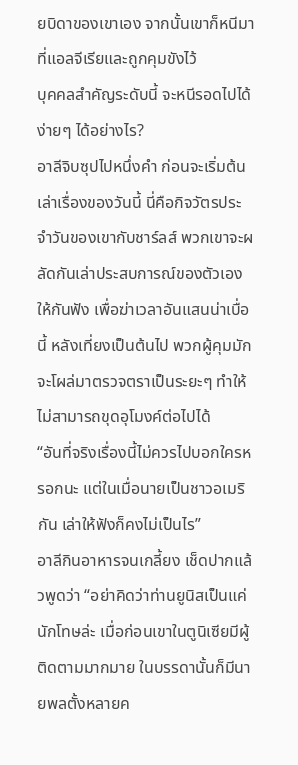ยบิดาของเขาเอง จากนั้นเขาก็หนีมาที่แอลจีเรียและถูกคุมขังไว้
บุคคลสำคัญระดับนี้ จะหนีรอดไปได้ง่ายๆ ได้อย่างไร?
อาลีจิบซุปไปหนึ่งคำ ก่อนจะเริ่มต้นเล่าเรื่องของวันนี้ นี่คือกิจวัตรประจำวันของเขากับชาร์ลส์ พวกเขาจะผลัดกันเล่าประสบการณ์ของตัวเองให้กันฟัง เพื่อฆ่าเวลาอันแสนน่าเบื่อนี้ หลังเที่ยงเป็นต้นไป พวกผู้คุมมักจะโผล่มาตรวจตราเป็นระยะๆ ทำให้ไม่สามารถขุดอุโมงค์ต่อไปได้
“อันที่จริงเรื่องนี้ไม่ควรไปบอกใครหรอกนะ แต่ในเมื่อนายเป็นชาวอเมริกัน เล่าให้ฟังก็คงไม่เป็นไร”
อาลีกินอาหารจนเกลี้ยง เช็ดปากแล้วพูดว่า “อย่าคิดว่าท่านยูนิสเป็นแค่นักโทษล่ะ เมื่อก่อนเขาในตูนิเซียมีผู้ติดตามมากมาย ในบรรดานั้นก็มีนายพลตั้งหลายค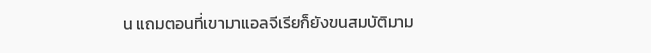น แถมตอนที่เขามาแอลจีเรียก็ยังขนสมบัติมาม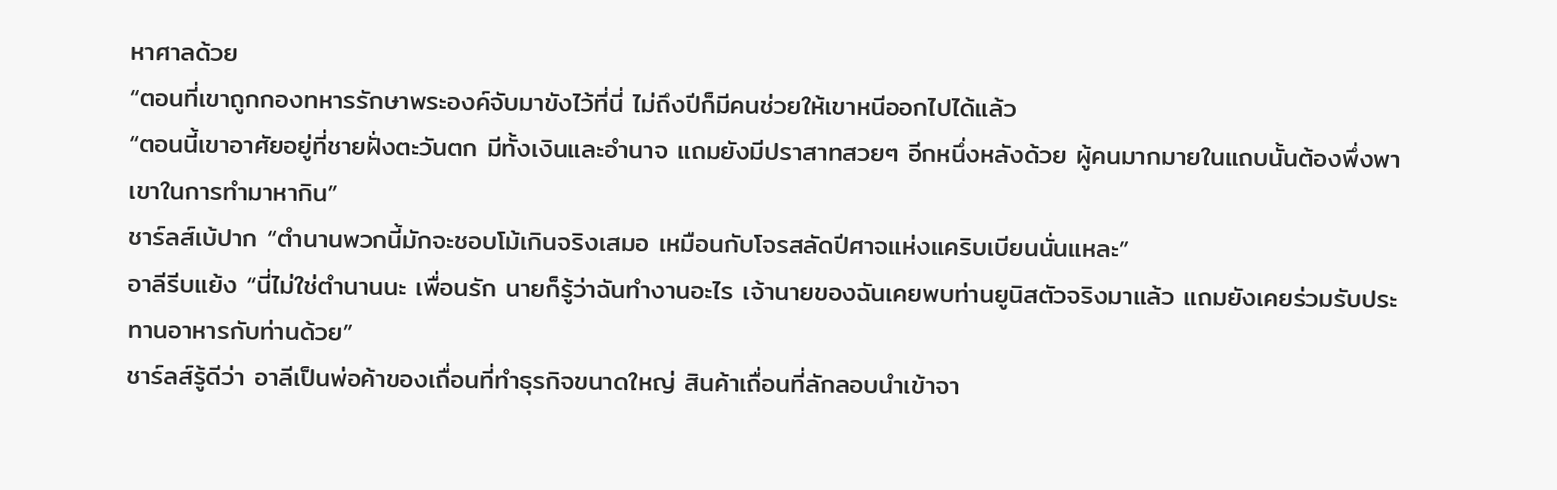หาศาลด้วย
“ตอนที่เขาถูกกองทหารรักษาพระองค์จับมาขังไว้ที่นี่ ไม่ถึงปีก็มีคนช่วยให้เขาหนีออกไปได้แล้ว
“ตอนนี้เขาอาศัยอยู่ที่ชายฝั่งตะวันตก มีทั้งเงินและอำนาจ แถมยังมีปราสาทสวยๆ อีกหนึ่งหลังด้วย ผู้คนมากมายในแถบนั้นต้องพึ่งพาเขาในการทำมาหากิน”
ชาร์ลส์เบ้ปาก “ตำนานพวกนี้มักจะชอบโม้เกินจริงเสมอ เหมือนกับโจรสลัดปีศาจแห่งแคริบเบียนนั่นแหละ”
อาลีรีบแย้ง “นี่ไม่ใช่ตำนานนะ เพื่อนรัก นายก็รู้ว่าฉันทำงานอะไร เจ้านายของฉันเคยพบท่านยูนิสตัวจริงมาแล้ว แถมยังเคยร่วมรับประทานอาหารกับท่านด้วย”
ชาร์ลส์รู้ดีว่า อาลีเป็นพ่อค้าของเถื่อนที่ทำธุรกิจขนาดใหญ่ สินค้าเถื่อนที่ลักลอบนำเข้าจา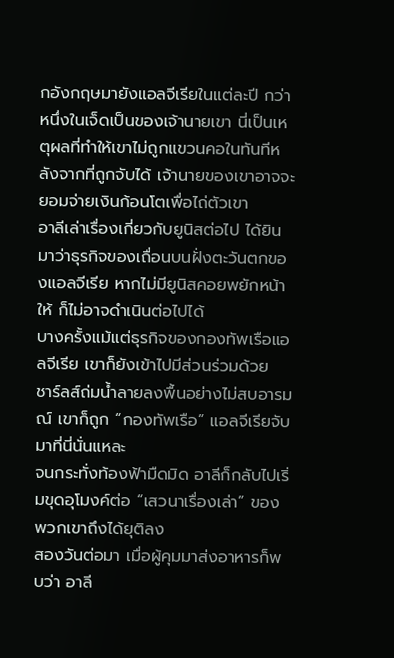กอังกฤษมายังแอลจีเรียในแต่ละปี กว่าหนึ่งในเจ็ดเป็นของเจ้านายเขา นี่เป็นเหตุผลที่ทำให้เขาไม่ถูกแขวนคอในทันทีหลังจากที่ถูกจับได้ เจ้านายของเขาอาจจะยอมจ่ายเงินก้อนโตเพื่อไถ่ตัวเขา
อาลีเล่าเรื่องเกี่ยวกับยูนิสต่อไป ได้ยินมาว่าธุรกิจของเถื่อนบนฝั่งตะวันตกของแอลจีเรีย หากไม่มียูนิสคอยพยักหน้าให้ ก็ไม่อาจดำเนินต่อไปได้
บางครั้งแม้แต่ธุรกิจของกองทัพเรือแอลจีเรีย เขาก็ยังเข้าไปมีส่วนร่วมด้วย
ชาร์ลส์ถ่มน้ำลายลงพื้นอย่างไม่สบอารมณ์ เขาก็ถูก “กองทัพเรือ” แอลจีเรียจับมาที่นี่นั่นแหละ
จนกระทั่งท้องฟ้ามืดมิด อาลีก็กลับไปเริ่มขุดอุโมงค์ต่อ “เสวนาเรื่องเล่า” ของพวกเขาถึงได้ยุติลง
สองวันต่อมา เมื่อผู้คุมมาส่งอาหารก็พบว่า อาลี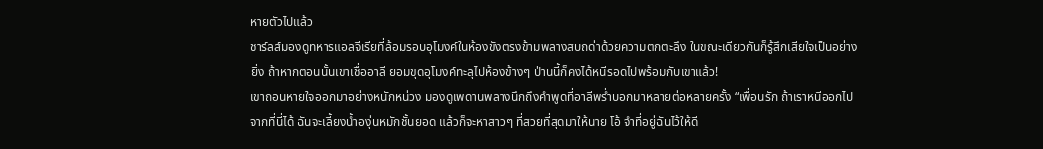หายตัวไปแล้ว
ชาร์ลส์มองดูทหารแอลจีเรียที่ล้อมรอบอุโมงค์ในห้องขังตรงข้ามพลางสบถด่าด้วยความตกตะลึง ในขณะเดียวกันก็รู้สึกเสียใจเป็นอย่างยิ่ง ถ้าหากตอนนั้นเขาเชื่ออาลี ยอมขุดอุโมงค์ทะลุไปห้องข้างๆ ป่านนี้ก็คงได้หนีรอดไปพร้อมกับเขาแล้ว!
เขาถอนหายใจออกมาอย่างหนักหน่วง มองดูเพดานพลางนึกถึงคำพูดที่อาลีพร่ำบอกมาหลายต่อหลายครั้ง “เพื่อนรัก ถ้าเราหนีออกไปจากที่นี่ได้ ฉันจะเลี้ยงน้ำองุ่นหมักชั้นยอด แล้วก็จะหาสาวๆ ที่สวยที่สุดมาให้นาย โอ้ จำที่อยู่ฉันไว้ให้ดี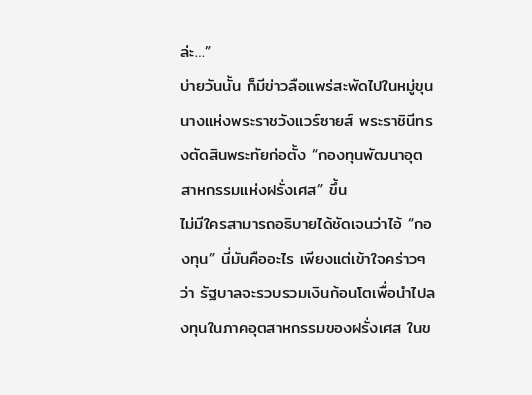ล่ะ…”
บ่ายวันนั้น ก็มีข่าวลือแพร่สะพัดไปในหมู่ขุนนางแห่งพระราชวังแวร์ซายส์ พระราชินีทรงตัดสินพระทัยก่อตั้ง “กองทุนพัฒนาอุตสาหกรรมแห่งฝรั่งเศส” ขึ้น
ไม่มีใครสามารถอธิบายได้ชัดเจนว่าไอ้ “กองทุน” นี่มันคืออะไร เพียงแต่เข้าใจคร่าวๆ ว่า รัฐบาลจะรวบรวมเงินก้อนโตเพื่อนำไปลงทุนในภาคอุตสาหกรรมของฝรั่งเศส ในข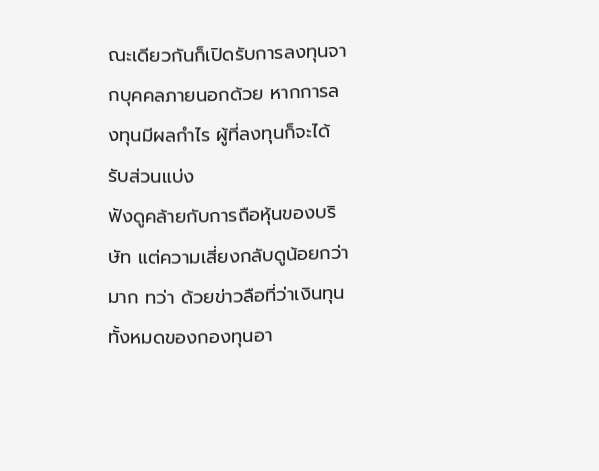ณะเดียวกันก็เปิดรับการลงทุนจากบุคคลภายนอกด้วย หากการลงทุนมีผลกำไร ผู้ที่ลงทุนก็จะได้รับส่วนแบ่ง
ฟังดูคล้ายกับการถือหุ้นของบริษัท แต่ความเสี่ยงกลับดูน้อยกว่ามาก ทว่า ด้วยข่าวลือที่ว่าเงินทุนทั้งหมดของกองทุนอา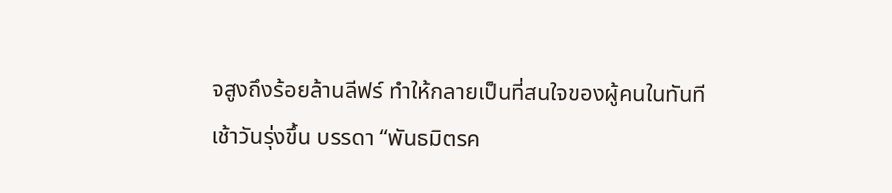จสูงถึงร้อยล้านลีฟร์ ทำให้กลายเป็นที่สนใจของผู้คนในทันที
เช้าวันรุ่งขึ้น บรรดา “พันธมิตรค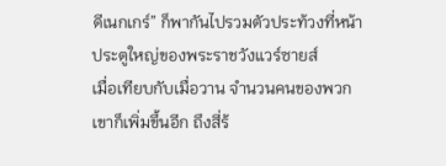ดีเนกเกร์” ก็พากันไปรวมตัวประท้วงที่หน้าประตูใหญ่ของพระราชวังแวร์ซายส์
เมื่อเทียบกับเมื่อวาน จำนวนคนของพวกเขาก็เพิ่มขึ้นอีก ถึงสี่ร้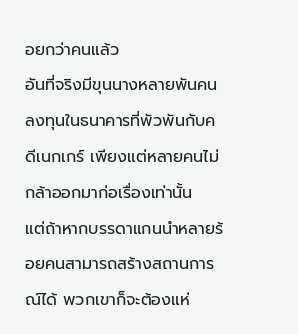อยกว่าคนแล้ว
อันที่จริงมีขุนนางหลายพันคนลงทุนในธนาคารที่พัวพันกับคดีเนกเกร์ เพียงแต่หลายคนไม่กล้าออกมาก่อเรื่องเท่านั้น
แต่ถ้าหากบรรดาแกนนำหลายร้อยคนสามารถสร้างสถานการณ์ได้ พวกเขาก็จะต้องแห่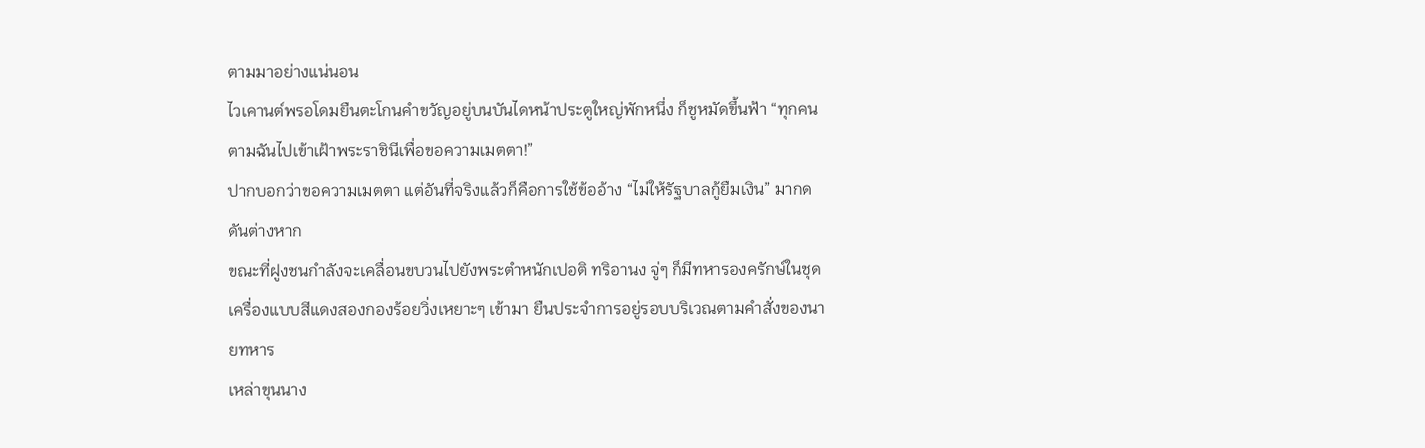ตามมาอย่างแน่นอน
ไวเคานต์พรอโดมยืนตะโกนคำขวัญอยู่บนบันไดหน้าประตูใหญ่พักหนึ่ง ก็ชูหมัดขึ้นฟ้า “ทุกคนตามฉันไปเข้าเฝ้าพระราชินีเพื่อขอความเมตตา!”
ปากบอกว่าขอความเมตตา แต่อันที่จริงแล้วก็คือการใช้ข้ออ้าง “ไม่ให้รัฐบาลกู้ยืมเงิน” มากดดันต่างหาก
ขณะที่ฝูงชนกำลังจะเคลื่อนขบวนไปยังพระตำหนักเปอติ ทริอานง จู่ๆ ก็มีทหารองครักษ์ในชุดเครื่องแบบสีแดงสองกองร้อยวิ่งเหยาะๆ เข้ามา ยืนประจำการอยู่รอบบริเวณตามคำสั่งของนายทหาร
เหล่าขุนนาง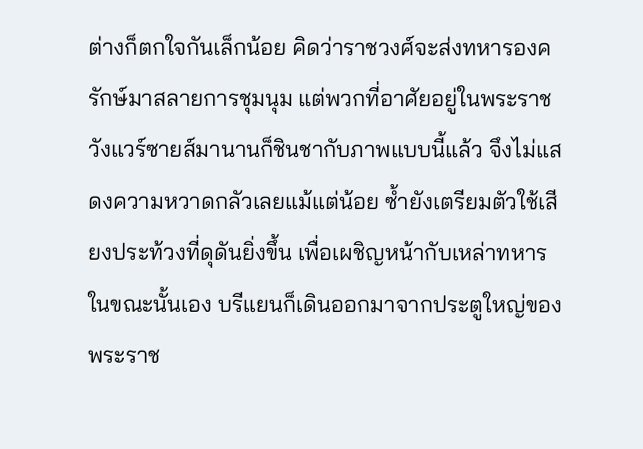ต่างก็ตกใจกันเล็กน้อย คิดว่าราชวงศ์จะส่งทหารองครักษ์มาสลายการชุมนุม แต่พวกที่อาศัยอยู่ในพระราชวังแวร์ซายส์มานานก็ชินชากับภาพแบบนี้แล้ว จึงไม่แสดงความหวาดกลัวเลยแม้แต่น้อย ซ้ำยังเตรียมตัวใช้เสียงประท้วงที่ดุดันยิ่งขึ้น เพื่อเผชิญหน้ากับเหล่าทหาร
ในขณะนั้นเอง บรีแยนก็เดินออกมาจากประตูใหญ่ของพระราช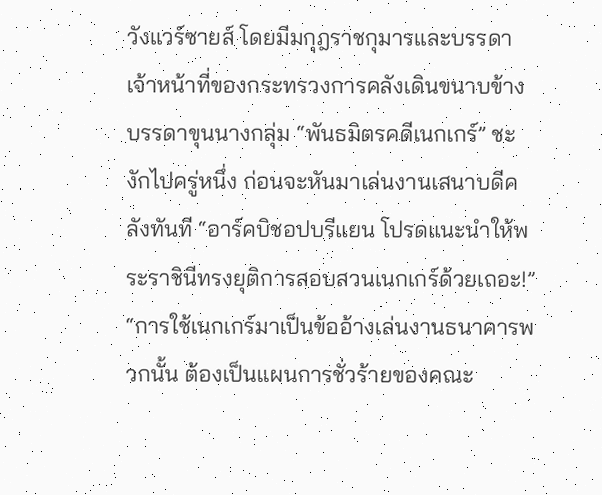วังแวร์ซายส์ โดยมีมกุฎราชกุมารและบรรดาเจ้าหน้าที่ของกระทรวงการคลังเดินขนาบข้าง
บรรดาขุนนางกลุ่ม “พันธมิตรคดีเนกเกร์” ชะงักไปครู่หนึ่ง ก่อนจะหันมาเล่นงานเสนาบดีคลังทันที “อาร์คบิชอปบรีแยน โปรดแนะนำให้พระราชินีทรงยุติการสอบสวนเนกเกร์ด้วยเถอะ!”
“การใช้เนกเกร์มาเป็นข้ออ้างเล่นงานธนาคารพวกนั้น ต้องเป็นแผนการชั่วร้ายของคณะ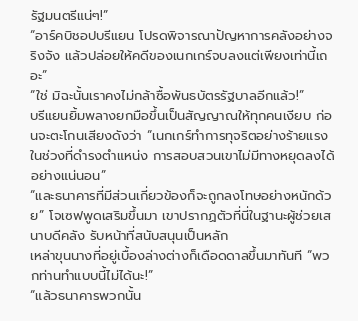รัฐมนตรีแน่ๆ!”
“อาร์คบิชอปบรีแยน โปรดพิจารณาปัญหาการคลังอย่างจริงจัง แล้วปล่อยให้คดีของเนกเกร์จบลงแต่เพียงเท่านี้เถอะ”
“ใช่ มิฉะนั้นเราคงไม่กล้าซื้อพันธบัตรรัฐบาลอีกแล้ว!”
บรีแยนยิ้มพลางยกมือขึ้นเป็นสัญญาณให้ทุกคนเงียบ ก่อนจะตะโกนเสียงดังว่า “เนกเกร์ทำการทุจริตอย่างร้ายแรงในช่วงที่ดำรงตำแหน่ง การสอบสวนเขาไม่มีทางหยุดลงได้อย่างแน่นอน”
“และธนาคารที่มีส่วนเกี่ยวข้องก็จะถูกลงโทษอย่างหนักด้วย” โจเซฟพูดเสริมขึ้นมา เขาปรากฏตัวที่นี่ในฐานะผู้ช่วยเสนาบดีคลัง รับหน้าที่สนับสนุนเป็นหลัก
เหล่าขุนนางที่อยู่เบื้องล่างต่างก็เดือดดาลขึ้นมาทันที “พวกท่านทำแบบนี้ไม่ได้นะ!”
“แล้วธนาคารพวกนั้น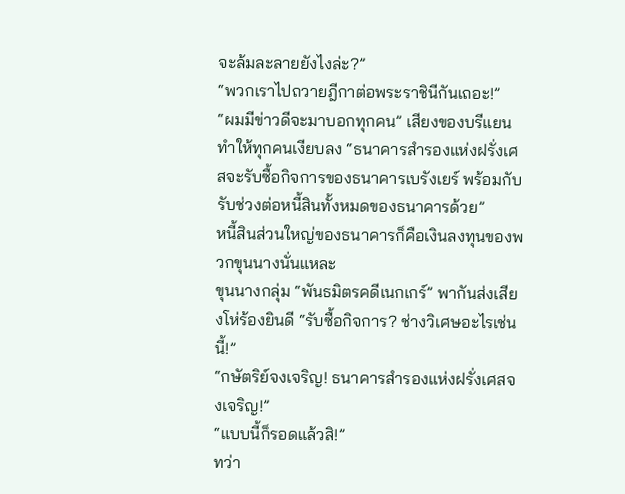จะล้มละลายยังไงล่ะ?”
“พวกเราไปถวายฎีกาต่อพระราชินีกันเถอะ!”
“ผมมีข่าวดีจะมาบอกทุกคน” เสียงของบรีแยนทำให้ทุกคนเงียบลง “ธนาคารสำรองแห่งฝรั่งเศสจะรับซื้อกิจการของธนาคารเบรังเยร์ พร้อมกับรับช่วงต่อหนี้สินทั้งหมดของธนาคารด้วย”
หนี้สินส่วนใหญ่ของธนาคารก็คือเงินลงทุนของพวกขุนนางนั่นแหละ
ขุนนางกลุ่ม “พันธมิตรคดีเนกเกร์” พากันส่งเสียงโห่ร้องยินดี “รับซื้อกิจการ? ช่างวิเศษอะไรเช่นนี้!”
“กษัตริย์จงเจริญ! ธนาคารสำรองแห่งฝรั่งเศสจงเจริญ!”
“แบบนี้ก็รอดแล้วสิ!”
ทว่า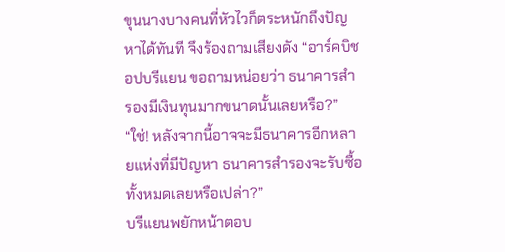ขุนนางบางคนที่หัวไวก็ตระหนักถึงปัญหาได้ทันที จึงร้องถามเสียงดัง “อาร์คบิชอปบรีแยน ขอถามหน่อยว่า ธนาคารสำรองมีเงินทุนมากขนาดนั้นเลยหรือ?”
“ใช่! หลังจากนี้อาจจะมีธนาคารอีกหลายแห่งที่มีปัญหา ธนาคารสำรองจะรับซื้อทั้งหมดเลยหรือเปล่า?”
บรีแยนพยักหน้าตอบ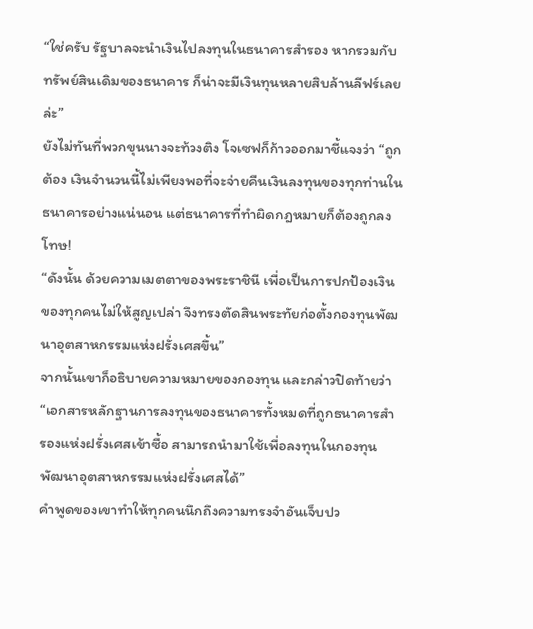“ใช่ครับ รัฐบาลจะนำเงินไปลงทุนในธนาคารสำรอง หากรวมกับทรัพย์สินเดิมของธนาคาร ก็น่าจะมีเงินทุนหลายสิบล้านลีฟร์เลยล่ะ”
ยังไม่ทันที่พวกขุนนางจะท้วงติง โจเซฟก็ก้าวออกมาชี้แจงว่า “ถูกต้อง เงินจำนวนนี้ไม่เพียงพอที่จะจ่ายคืนเงินลงทุนของทุกท่านในธนาคารอย่างแน่นอน แต่ธนาคารที่ทำผิดกฎหมายก็ต้องถูกลงโทษ!
“ดังนั้น ด้วยความเมตตาของพระราชินี เพื่อเป็นการปกป้องเงินของทุกคนไม่ให้สูญเปล่า จึงทรงตัดสินพระทัยก่อตั้งกองทุนพัฒนาอุตสาหกรรมแห่งฝรั่งเศสขึ้น”
จากนั้นเขาก็อธิบายความหมายของกองทุน และกล่าวปิดท้ายว่า
“เอกสารหลักฐานการลงทุนของธนาคารทั้งหมดที่ถูกธนาคารสำรองแห่งฝรั่งเศสเข้าซื้อ สามารถนำมาใช้เพื่อลงทุนในกองทุนพัฒนาอุตสาหกรรมแห่งฝรั่งเศสได้”
คำพูดของเขาทำให้ทุกคนนึกถึงความทรงจำอันเจ็บปว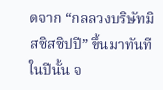ดจาก “กลลวงบริษัทมิสซิสซิปปี” ขึ้นมาทันที ในปีนั้น จ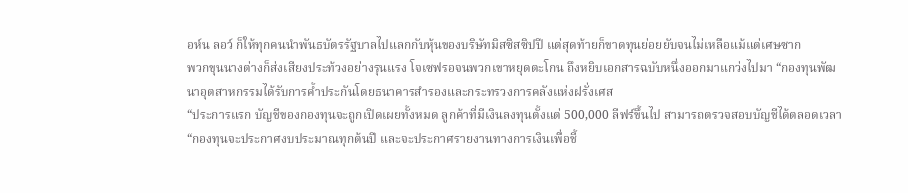อห์น ลอว์ ก็ให้ทุกคนนำพันธบัตรรัฐบาลไปแลกกับหุ้นของบริษัทมิสซิสซิปปี แต่สุดท้ายก็ขาดทุนย่อยยับจนไม่เหลือแม้แต่เศษซาก
พวกขุนนางต่างก็ส่งเสียงประท้วงอย่างรุนแรง โจเซฟรอจนพวกเขาหยุดตะโกน ถึงหยิบเอกสารฉบับหนึ่งออกมาแกว่งไปมา “กองทุนพัฒนาอุตสาหกรรมได้รับการค้ำประกันโดยธนาคารสำรองและกระทรวงการคลังแห่งฝรั่งเศส
“ประการแรก บัญชีของกองทุนจะถูกเปิดเผยทั้งหมด ลูกค้าที่มีเงินลงทุนตั้งแต่ 500,000 ลีฟร์ขึ้นไป สามารถตรวจสอบบัญชีได้ตลอดเวลา
“กองทุนจะประกาศงบประมาณทุกต้นปี และจะประกาศรายงานทางการเงินเพื่อชี้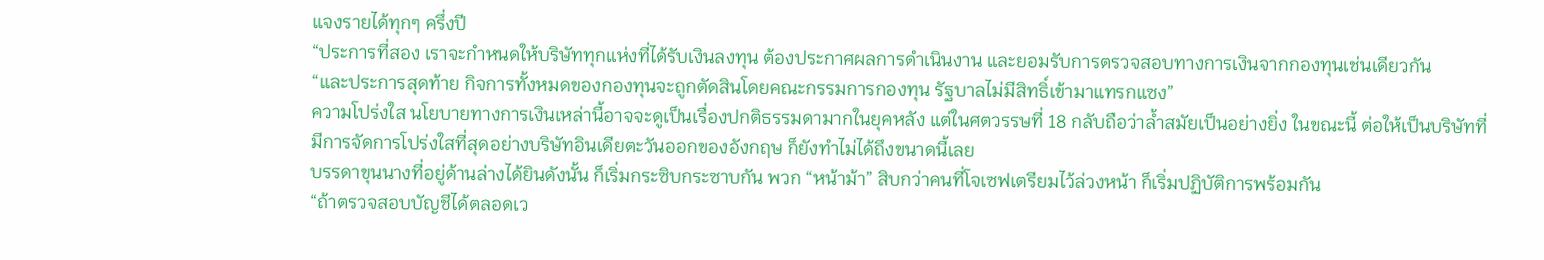แจงรายได้ทุกๆ ครึ่งปี
“ประการที่สอง เราจะกำหนดให้บริษัททุกแห่งที่ได้รับเงินลงทุน ต้องประกาศผลการดำเนินงาน และยอมรับการตรวจสอบทางการเงินจากกองทุนเช่นเดียวกัน
“และประการสุดท้าย กิจการทั้งหมดของกองทุนจะถูกตัดสินโดยคณะกรรมการกองทุน รัฐบาลไม่มีสิทธิ์เข้ามาแทรกแซง”
ความโปร่งใส นโยบายทางการเงินเหล่านี้อาจจะดูเป็นเรื่องปกติธรรมดามากในยุคหลัง แต่ในศตวรรษที่ 18 กลับถือว่าล้ำสมัยเป็นอย่างยิ่ง ในขณะนี้ ต่อให้เป็นบริษัทที่มีการจัดการโปร่งใสที่สุดอย่างบริษัทอินเดียตะวันออกของอังกฤษ ก็ยังทำไม่ได้ถึงขนาดนี้เลย
บรรดาขุนนางที่อยู่ด้านล่างได้ยินดังนั้น ก็เริ่มกระซิบกระซาบกัน พวก “หน้าม้า” สิบกว่าคนที่โจเซฟเตรียมไว้ล่วงหน้า ก็เริ่มปฏิบัติการพร้อมกัน
“ถ้าตรวจสอบบัญชีได้ตลอดเว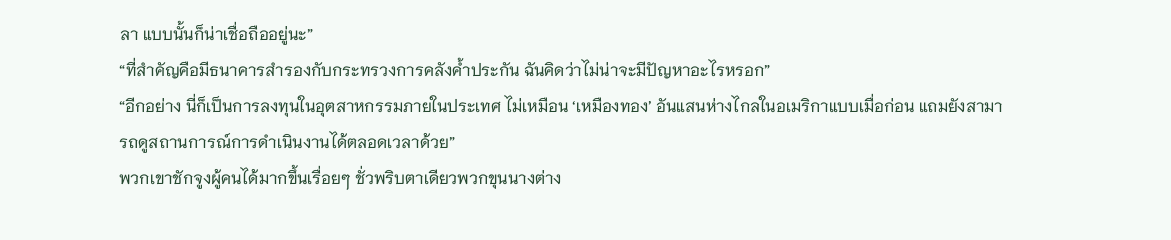ลา แบบนั้นก็น่าเชื่อถืออยู่นะ”
“ที่สำคัญคือมีธนาคารสำรองกับกระทรวงการคลังค้ำประกัน ฉันคิดว่าไม่น่าจะมีปัญหาอะไรหรอก”
“อีกอย่าง นี่ก็เป็นการลงทุนในอุตสาหกรรมภายในประเทศ ไม่เหมือน ‘เหมืองทอง’ อันแสนห่างไกลในอเมริกาแบบเมื่อก่อน แถมยังสามารถดูสถานการณ์การดำเนินงานได้ตลอดเวลาด้วย”
พวกเขาชักจูงผู้คนได้มากขึ้นเรื่อยๆ ชั่วพริบตาเดียวพวกขุนนางต่าง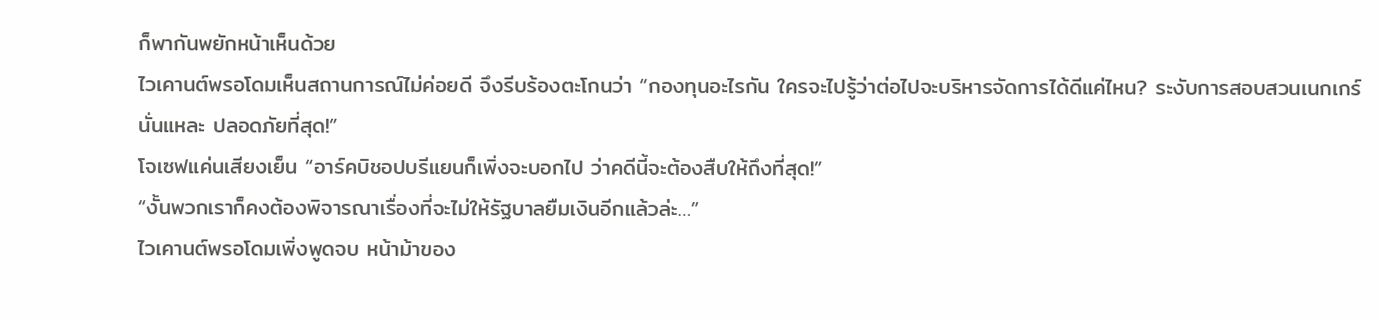ก็พากันพยักหน้าเห็นด้วย
ไวเคานต์พรอโดมเห็นสถานการณ์ไม่ค่อยดี จึงรีบร้องตะโกนว่า “กองทุนอะไรกัน ใครจะไปรู้ว่าต่อไปจะบริหารจัดการได้ดีแค่ไหน? ระงับการสอบสวนเนกเกร์นั่นแหละ ปลอดภัยที่สุด!”
โจเซฟแค่นเสียงเย็น “อาร์คบิชอปบรีแยนก็เพิ่งจะบอกไป ว่าคดีนี้จะต้องสืบให้ถึงที่สุด!”
“งั้นพวกเราก็คงต้องพิจารณาเรื่องที่จะไม่ให้รัฐบาลยืมเงินอีกแล้วล่ะ…”
ไวเคานต์พรอโดมเพิ่งพูดจบ หน้าม้าของ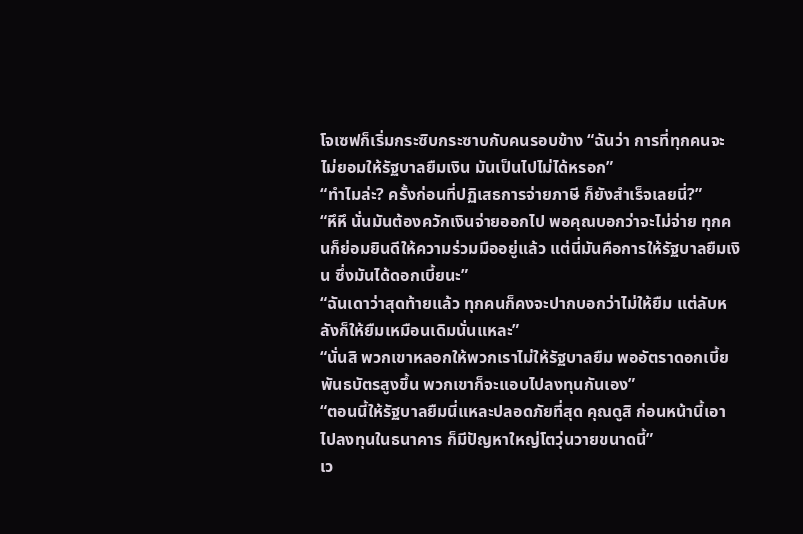โจเซฟก็เริ่มกระซิบกระซาบกับคนรอบข้าง “ฉันว่า การที่ทุกคนจะไม่ยอมให้รัฐบาลยืมเงิน มันเป็นไปไม่ได้หรอก”
“ทำไมล่ะ? ครั้งก่อนที่ปฏิเสธการจ่ายภาษี ก็ยังสำเร็จเลยนี่?”
“หึหึ นั่นมันต้องควักเงินจ่ายออกไป พอคุณบอกว่าจะไม่จ่าย ทุกคนก็ย่อมยินดีให้ความร่วมมืออยู่แล้ว แต่นี่มันคือการให้รัฐบาลยืมเงิน ซึ่งมันได้ดอกเบี้ยนะ”
“ฉันเดาว่าสุดท้ายแล้ว ทุกคนก็คงจะปากบอกว่าไม่ให้ยืม แต่ลับหลังก็ให้ยืมเหมือนเดิมนั่นแหละ”
“นั่นสิ พวกเขาหลอกให้พวกเราไม่ให้รัฐบาลยืม พออัตราดอกเบี้ยพันธบัตรสูงขึ้น พวกเขาก็จะแอบไปลงทุนกันเอง”
“ตอนนี้ให้รัฐบาลยืมนี่แหละปลอดภัยที่สุด คุณดูสิ ก่อนหน้านี้เอาไปลงทุนในธนาคาร ก็มีปัญหาใหญ่โตวุ่นวายขนาดนี้”
เว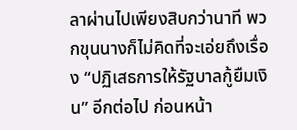ลาผ่านไปเพียงสิบกว่านาที พวกขุนนางก็ไม่คิดที่จะเอ่ยถึงเรื่อง “ปฏิเสธการให้รัฐบาลกู้ยืมเงิน” อีกต่อไป ก่อนหน้า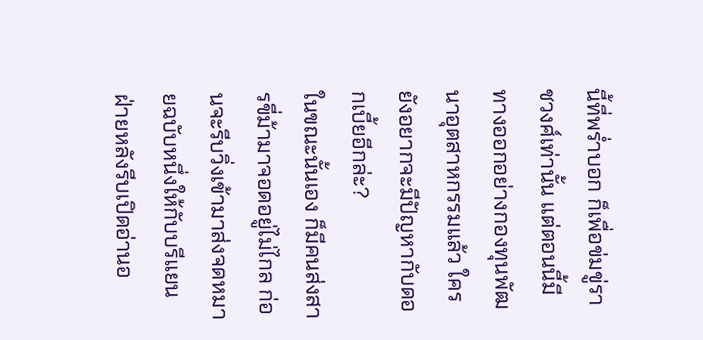นี้ที่พร่ำบอก ก็เพื่อข่มขู่ราชวงศ์เท่านั้น แต่ตอนนี้มีทางออกอย่างกองทุนพัฒนาอุตสาหกรรมแล้ว ใครยังอยากจะมีปัญหากับดอกเบี้ยอีกล่ะ?
ในขณะนั้นเอง ก็มีคนส่งสารขี่ม้ามาจอดอยู่ไม่ไกล ก่อนจะรีบวิ่งเข้ามาส่งจดหมายฉบับหนึ่งให้กับบรีแยน
ฝ่ายหลังรีบเปิดอ่านอ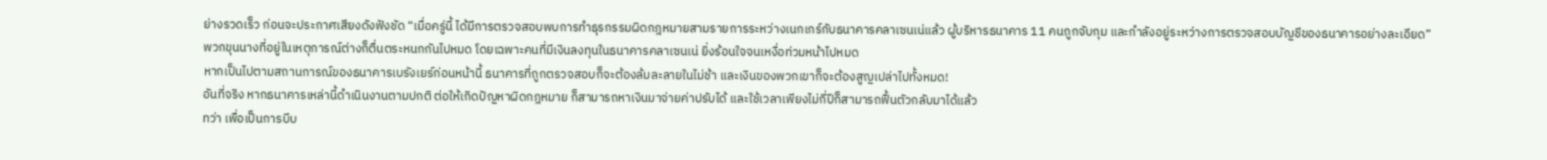ย่างรวดเร็ว ก่อนจะประกาศเสียงดังฟังชัด “เมื่อครู่นี้ ได้มีการตรวจสอบพบการทำธุรกรรมผิดกฎหมายสามรายการระหว่างเนกเกร์กับธนาคารคลาเซนเน่แล้ว ผู้บริหารธนาคาร 11 คนถูกจับกุม และกำลังอยู่ระหว่างการตรวจสอบบัญชีของธนาคารอย่างละเอียด”
พวกขุนนางที่อยู่ในเหตุการณ์ต่างก็ตื่นตระหนกกันไปหมด โดยเฉพาะคนที่มีเงินลงทุนในธนาคารคลาเซนเน่ ยิ่งร้อนใจจนเหงื่อท่วมหน้าไปหมด
หากเป็นไปตามสถานการณ์ของธนาคารเบรังเยร์ก่อนหน้านี้ ธนาคารที่ถูกตรวจสอบก็จะต้องล้มละลายในไม่ช้า และเงินของพวกเขาก็จะต้องสูญเปล่าไปทั้งหมด!
อันที่จริง หากธนาคารเหล่านี้ดำเนินงานตามปกติ ต่อให้เกิดปัญหาผิดกฎหมาย ก็สามารถหาเงินมาจ่ายค่าปรับได้ และใช้เวลาเพียงไม่กี่ปีก็สามารถฟื้นตัวกลับมาได้แล้ว
ทว่า เพื่อเป็นการบีบ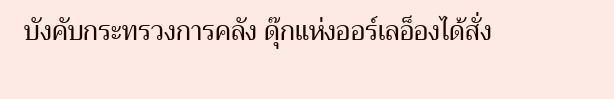บังคับกระทรวงการคลัง ดุ๊กแห่งออร์เลอ็องได้สั่ง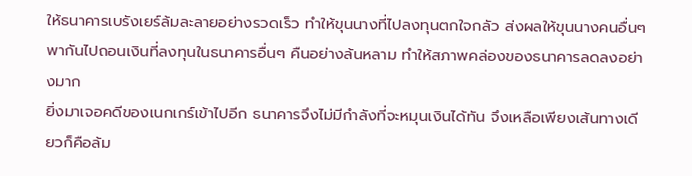ให้ธนาคารเบรังเยร์ล้มละลายอย่างรวดเร็ว ทำให้ขุนนางที่ไปลงทุนตกใจกลัว ส่งผลให้ขุนนางคนอื่นๆ พากันไปถอนเงินที่ลงทุนในธนาคารอื่นๆ คืนอย่างล้นหลาม ทำให้สภาพคล่องของธนาคารลดลงอย่างมาก
ยิ่งมาเจอคดีของเนกเกร์เข้าไปอีก ธนาคารจึงไม่มีกำลังที่จะหมุนเงินได้ทัน จึงเหลือเพียงเส้นทางเดียวก็คือล้ม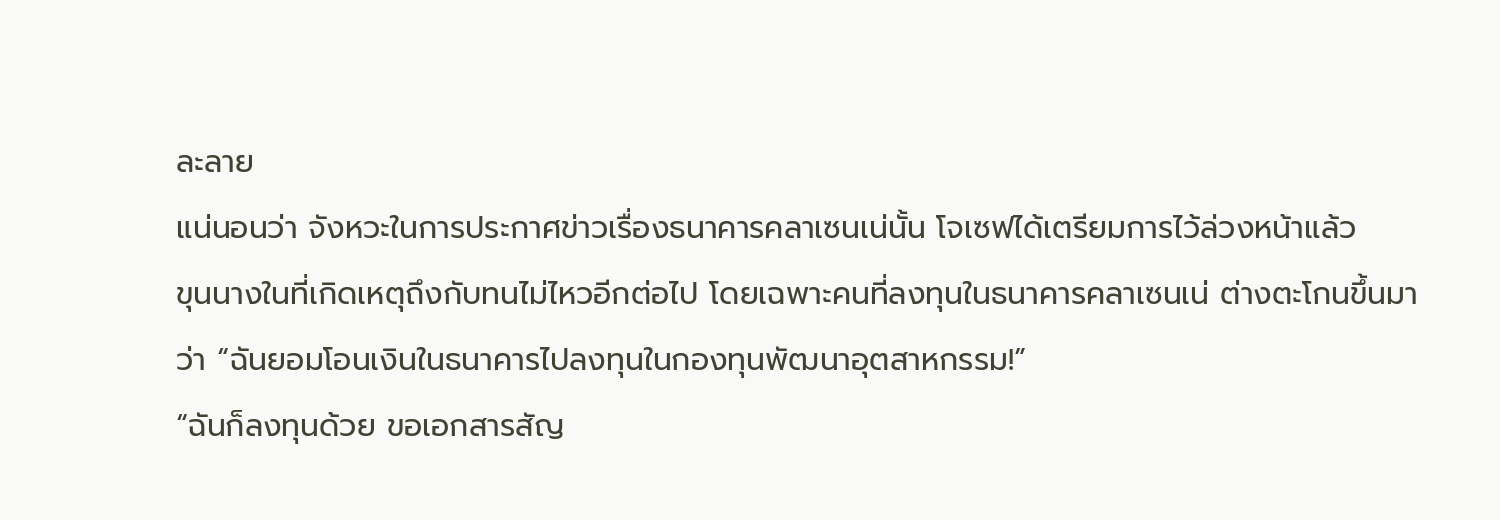ละลาย
แน่นอนว่า จังหวะในการประกาศข่าวเรื่องธนาคารคลาเซนเน่นั้น โจเซฟได้เตรียมการไว้ล่วงหน้าแล้ว
ขุนนางในที่เกิดเหตุถึงกับทนไม่ไหวอีกต่อไป โดยเฉพาะคนที่ลงทุนในธนาคารคลาเซนเน่ ต่างตะโกนขึ้นมาว่า “ฉันยอมโอนเงินในธนาคารไปลงทุนในกองทุนพัฒนาอุตสาหกรรม!”
“ฉันก็ลงทุนด้วย ขอเอกสารสัญ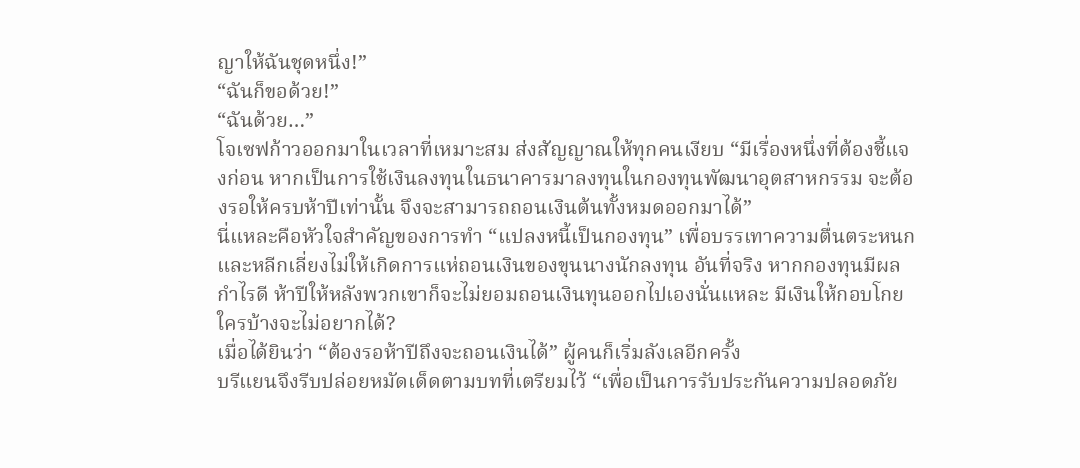ญาให้ฉันชุดหนึ่ง!”
“ฉันก็ขอด้วย!”
“ฉันด้วย…”
โจเซฟก้าวออกมาในเวลาที่เหมาะสม ส่งสัญญาณให้ทุกคนเงียบ “มีเรื่องหนึ่งที่ต้องชี้แจงก่อน หากเป็นการใช้เงินลงทุนในธนาคารมาลงทุนในกองทุนพัฒนาอุตสาหกรรม จะต้องรอให้ครบห้าปีเท่านั้น จึงจะสามารถถอนเงินต้นทั้งหมดออกมาได้”
นี่แหละคือหัวใจสำคัญของการทำ “แปลงหนี้เป็นกองทุน” เพื่อบรรเทาความตื่นตระหนก และหลีกเลี่ยงไม่ให้เกิดการแห่ถอนเงินของขุนนางนักลงทุน อันที่จริง หากกองทุนมีผลกำไรดี ห้าปีให้หลังพวกเขาก็จะไม่ยอมถอนเงินทุนออกไปเองนั่นแหละ มีเงินให้กอบโกย ใครบ้างจะไม่อยากได้?
เมื่อได้ยินว่า “ต้องรอห้าปีถึงจะถอนเงินได้” ผู้คนก็เริ่มลังเลอีกครั้ง
บรีแยนจึงรีบปล่อยหมัดเด็ดตามบทที่เตรียมไว้ “เพื่อเป็นการรับประกันความปลอดภัย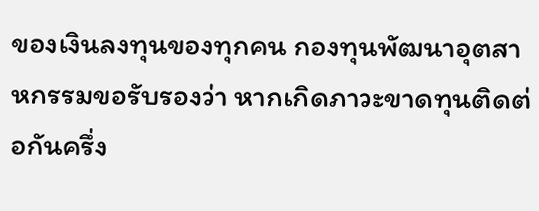ของเงินลงทุนของทุกคน กองทุนพัฒนาอุตสาหกรรมขอรับรองว่า หากเกิดภาวะขาดทุนติดต่อกันครึ่ง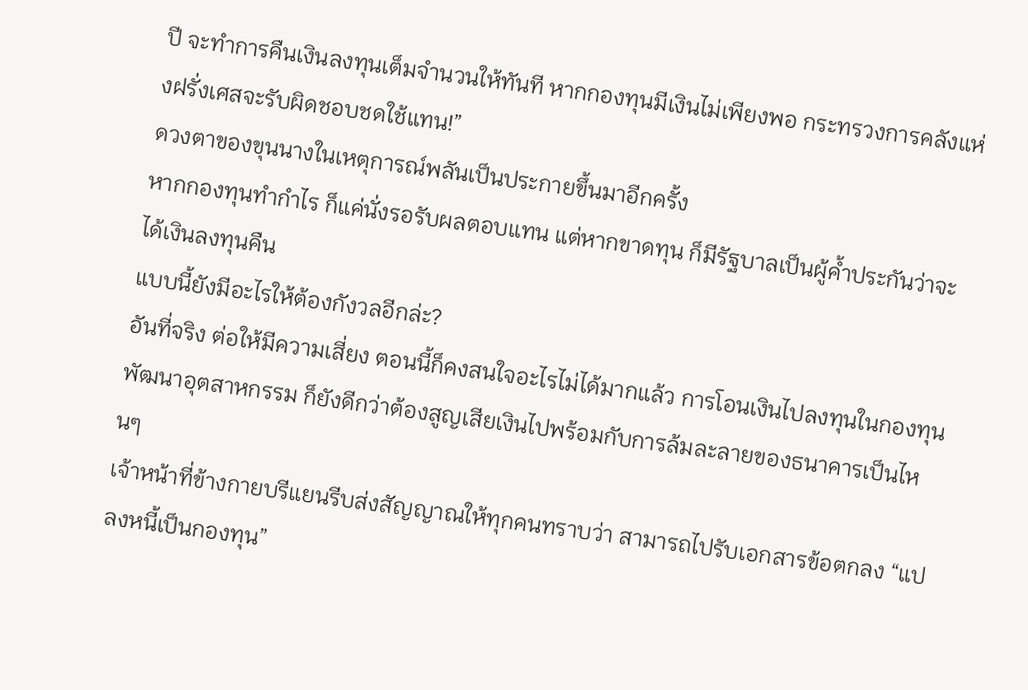ปี จะทำการคืนเงินลงทุนเต็มจำนวนให้ทันที หากกองทุนมีเงินไม่เพียงพอ กระทรวงการคลังแห่งฝรั่งเศสจะรับผิดชอบชดใช้แทน!”
ดวงตาของขุนนางในเหตุการณ์พลันเป็นประกายขึ้นมาอีกครั้ง
หากกองทุนทำกำไร ก็แค่นั่งรอรับผลตอบแทน แต่หากขาดทุน ก็มีรัฐบาลเป็นผู้ค้ำประกันว่าจะได้เงินลงทุนคืน
แบบนี้ยังมีอะไรให้ต้องกังวลอีกล่ะ?
อันที่จริง ต่อให้มีความเสี่ยง ตอนนี้ก็คงสนใจอะไรไม่ได้มากแล้ว การโอนเงินไปลงทุนในกองทุนพัฒนาอุตสาหกรรม ก็ยังดีกว่าต้องสูญเสียเงินไปพร้อมกับการล้มละลายของธนาคารเป็นไหนๆ
เจ้าหน้าที่ข้างกายบรีแยนรีบส่งสัญญาณให้ทุกคนทราบว่า สามารถไปรับเอกสารข้อตกลง “แปลงหนี้เป็นกองทุน”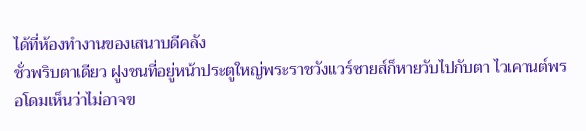ได้ที่ห้องทำงานของเสนาบดีคลัง
ชั่วพริบตาเดียว ฝูงชนที่อยู่หน้าประตูใหญ่พระราชวังแวร์ซายส์ก็หายวับไปกับตา ไวเคานต์พรอโดมเห็นว่าไม่อาจข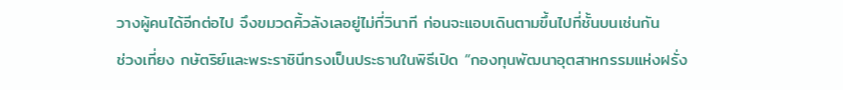วางผู้คนได้อีกต่อไป จึงขมวดคิ้วลังเลอยู่ไม่กี่วินาที ก่อนจะแอบเดินตามขึ้นไปที่ชั้นบนเช่นกัน
ช่วงเที่ยง กษัตริย์และพระราชินีทรงเป็นประธานในพิธีเปิด “กองทุนพัฒนาอุตสาหกรรมแห่งฝรั่ง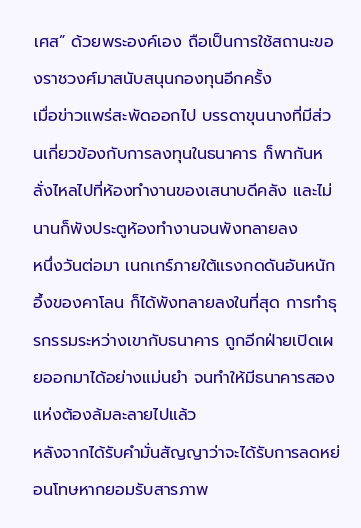เศส” ด้วยพระองค์เอง ถือเป็นการใช้สถานะของราชวงศ์มาสนับสนุนกองทุนอีกครั้ง
เมื่อข่าวแพร่สะพัดออกไป บรรดาขุนนางที่มีส่วนเกี่ยวข้องกับการลงทุนในธนาคาร ก็พากันหลั่งไหลไปที่ห้องทำงานของเสนาบดีคลัง และไม่นานก็พังประตูห้องทำงานจนพังทลายลง
หนึ่งวันต่อมา เนกเกร์ภายใต้แรงกดดันอันหนักอึ้งของคาโลน ก็ได้พังทลายลงในที่สุด การทำธุรกรรมระหว่างเขากับธนาคาร ถูกอีกฝ่ายเปิดเผยออกมาได้อย่างแม่นยำ จนทำให้มีธนาคารสองแห่งต้องล้มละลายไปแล้ว
หลังจากได้รับคำมั่นสัญญาว่าจะได้รับการลดหย่อนโทษหากยอมรับสารภาพ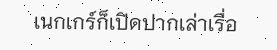เนกเกร์ก็เปิดปากเล่าเรื่อ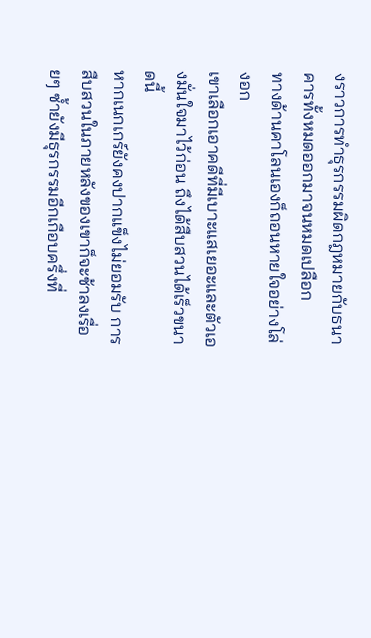งราวการทำธุรกรรมผิดกฎหมายกับธนาคารทั้งหมดออกมาจนหมดเปลือก
ทางด้านคาโลนเองก็ถอนหายใจอย่างโล่งอก
เขาเลือกเอาคดีที่มีเบาะแสเยอะและตัวเองมั่นใจมาไว้ก่อน ถึงได้สืบสวนได้เร็วขนาดนี้
หากเนกเกร์ยังคงปากแข็งไม่ยอมรับ การสืบสวนในภายหลังของเขาก็จะช้าลงเรื่อยๆ ซ้ำยังมีธุรกรรมอีกเกือบครึ่งที่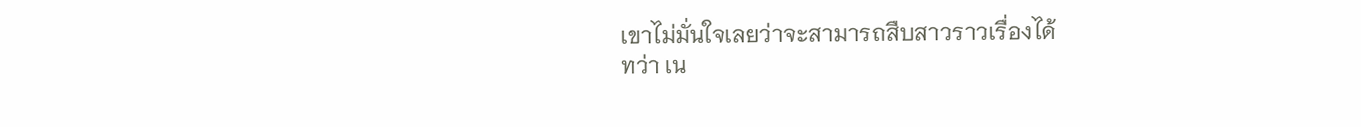เขาไม่มั่นใจเลยว่าจะสามารถสืบสาวราวเรื่องได้
ทว่า เน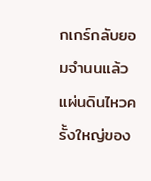กเกร์กลับยอมจำนนแล้ว แผ่นดินไหวครั้งใหญ่ของ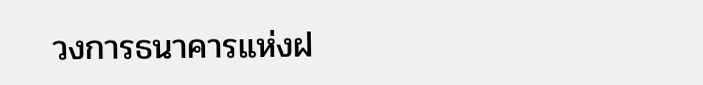วงการธนาคารแห่งฝ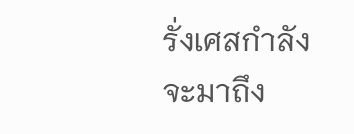รั่งเศสกำลังจะมาถึง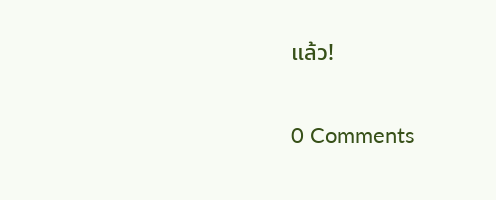แล้ว!

0 Comments